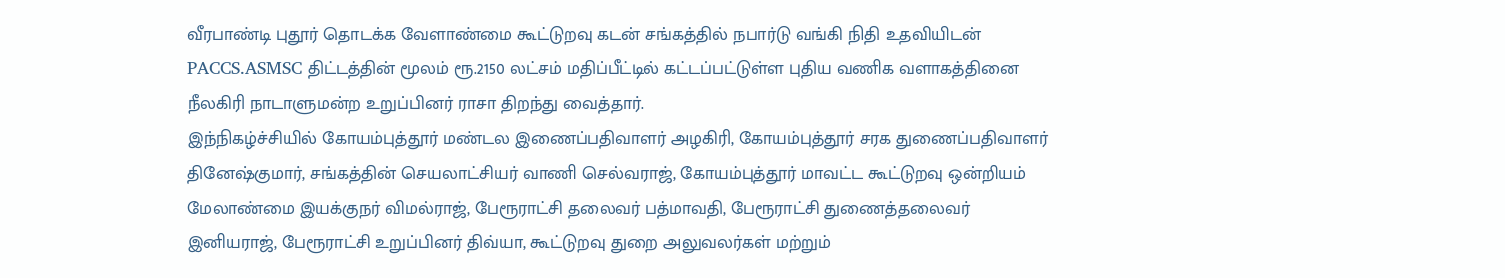வீரபாண்டி புதூர் தொடக்க வேளாண்மை கூட்டுறவு கடன் சங்கத்தில் நபார்டு வங்கி நிதி உதவியிடன் PACCS.ASMSC திட்டத்தின் மூலம் ரூ.2150 லட்சம் மதிப்பீட்டில் கட்டப்பட்டுள்ள புதிய வணிக வளாகத்தினை நீலகிரி நாடாளுமன்ற உறுப்பினர் ராசா திறந்து வைத்தார்.
இந்நிகழ்ச்சியில் கோயம்புத்தூர் மண்டல இணைப்பதிவாளர் அழகிரி, கோயம்புத்தூர் சரக துணைப்பதிவாளர் தினேஷ்குமார், சங்கத்தின் செயலாட்சியர் வாணி செல்வராஜ், கோயம்புத்தூர் மாவட்ட கூட்டுறவு ஒன்றியம் மேலாண்மை இயக்குநர் விமல்ராஜ், பேரூராட்சி தலைவர் பத்மாவதி, பேரூராட்சி துணைத்தலைவர் இனியராஜ், பேரூராட்சி உறுப்பினர் திவ்யா, கூட்டுறவு துறை அலுவலர்கள் மற்றும்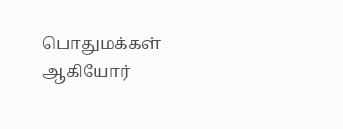பொதுமக்கள் ஆகியோர்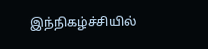இந்நிகழ்ச்சியில்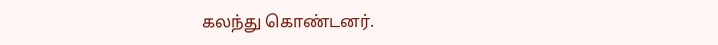கலந்து கொண்டனர்.